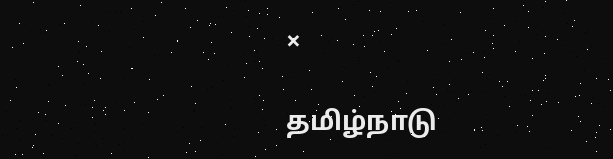×

தமிழ்நாடு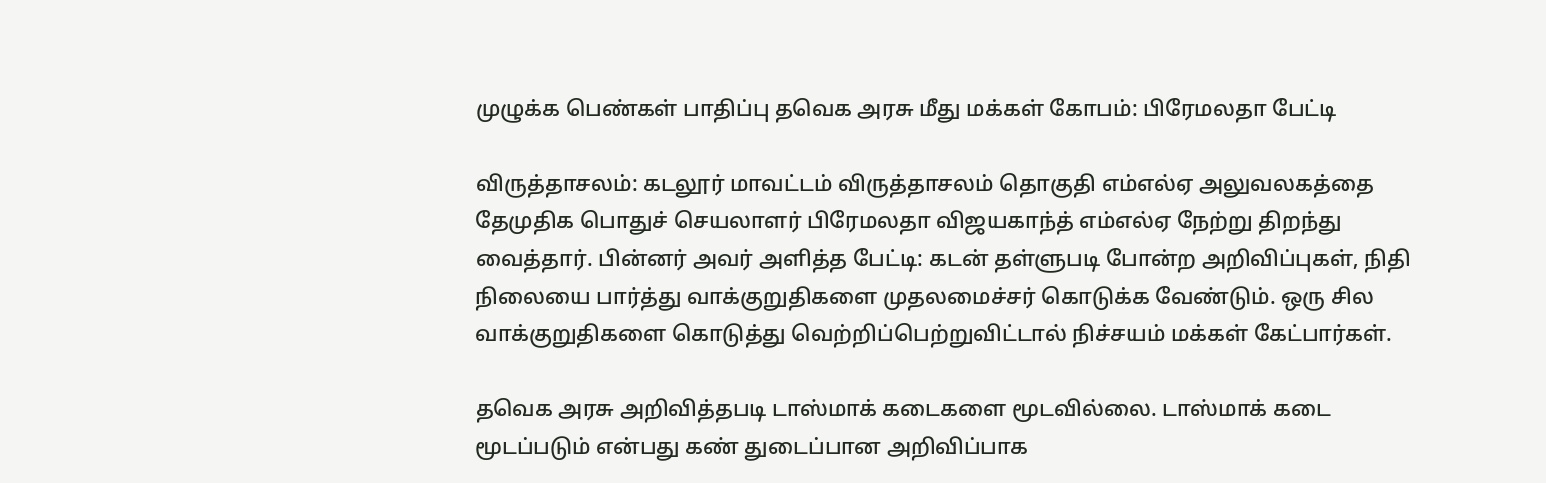முழுக்க பெண்கள் பாதிப்பு தவெக அரசு மீது மக்கள் கோபம்: பிரேமலதா பேட்டி

விருத்தாசலம்: கடலூர் மாவட்டம் விருத்தாசலம் தொகுதி எம்எல்ஏ அலுவலகத்தை தேமுதிக பொதுச் செயலாளர் பிரேமலதா விஜயகாந்த் எம்எல்ஏ நேற்று திறந்து வைத்தார். பின்னர் அவர் அளித்த பேட்டி: கடன் தள்ளுபடி போன்ற அறிவிப்புகள், நிதி நிலையை பார்த்து வாக்குறுதிகளை முதலமைச்சர் கொடுக்க வேண்டும். ஒரு சில வாக்குறுதிகளை கொடுத்து வெற்றிப்பெற்றுவிட்டால் நிச்சயம் மக்கள் கேட்பார்கள்.

தவெக அரசு அறிவித்தபடி டாஸ்மாக் கடைகளை மூடவில்லை. டாஸ்மாக் கடை மூடப்படும் என்பது கண் துடைப்பான அறிவிப்பாக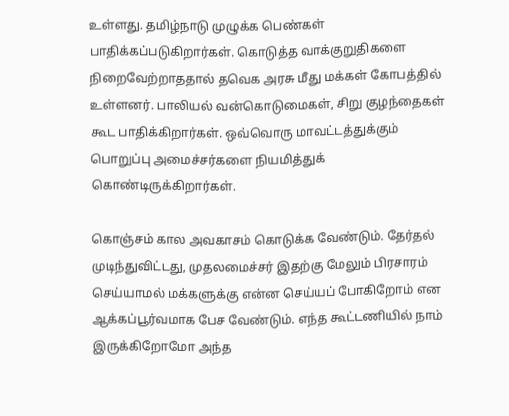உள்ளது. தமிழ்நாடு முழுக்க பெண்கள் பாதிக்கப்படுகிறார்கள். கொடுத்த வாக்குறுதிகளை நிறைவேற்றாததால் தவெக அரசு மீது மக்கள் கோபத்தில் உள்ளனர். பாலியல் வன்கொடுமைகள், சிறு குழந்தைகள் கூட பாதிக்கிறார்கள். ஒவ்வொரு மாவட்டத்துக்கும் பொறுப்பு அமைச்சர்களை நியமித்துக் கொண்டிருக்கிறார்கள்.

கொஞ்சம் கால அவகாசம் கொடுக்க வேண்டும். தேர்தல் முடிந்துவிட்டது, முதலமைச்சர் இதற்கு மேலும் பிரசாரம் செய்யாமல் மக்களுக்கு என்ன செய்யப் போகிறோம் என ஆக்கப்பூர்வமாக பேச வேண்டும். எந்த கூட்டணியில் நாம் இருக்கிறோமோ அந்த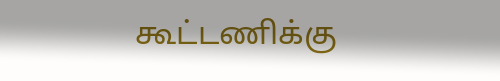கூட்டணிக்கு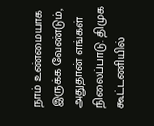நாம் உண்மையாக இருக்க வேண்டும், அதுதான் எங்கள் நிலைப்பாடு. திமுக கூட்டணியில்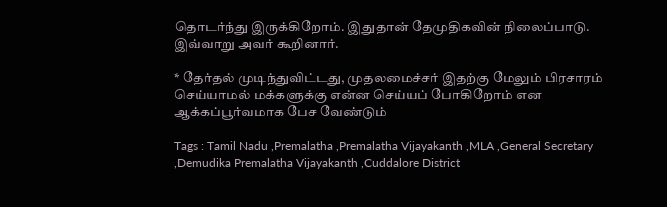தொடர்ந்து இருக்கிறோம். இதுதான் தேமுதிகவின் நிலைப்பாடு. இவ்வாறு அவர் கூறினார்.

* தேர்தல் முடிந்துவிட்டது, முதலமைச்சர் இதற்கு மேலும் பிரசாரம் செய்யாமல் மக்களுக்கு என்ன செய்யப் போகிறோம் என ஆக்கப்பூர்வமாக பேச வேண்டும்

Tags : Tamil Nadu ,Premalatha ,Premalatha Vijayakanth ,MLA ,General Secretary ,Demudika Premalatha Vijayakanth ,Cuddalore District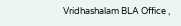Vridhashalam BLA Office ,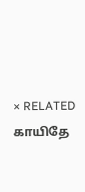× RELATED காயிதே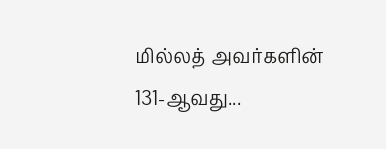மில்லத் அவர்களின் 131-ஆவது...